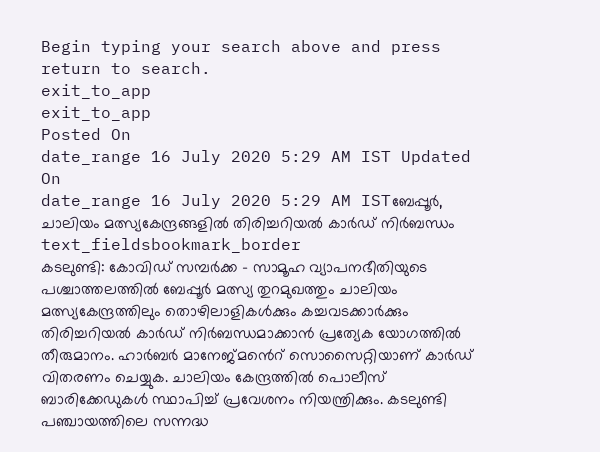Begin typing your search above and press return to search.
exit_to_app
exit_to_app
Posted On
date_range 16 July 2020 5:29 AM IST Updated On
date_range 16 July 2020 5:29 AM ISTബേപ്പൂർ, ചാലിയം മത്സ്യകേന്ദ്രങ്ങളിൽ തിരിച്ചറിയൽ കാർഡ് നിർബന്ധം
text_fieldsbookmark_border
കടലുണ്ടി: കോവിഡ് സമ്പർക്ക - സാമൂഹ വ്യാപനഭീതിയുടെ പശ്ചാത്തലത്തിൽ ബേപ്പൂർ മത്സ്യ തുറമുഖത്തും ചാലിയം മത്സ്യകേന്ദ്രത്തിലും തൊഴിലാളികൾക്കും കച്ചവടക്കാർക്കും തിരിച്ചറിയൽ കാർഡ് നിർബന്ധമാക്കാൻ പ്രത്യേക യോഗത്തിൽ തീരുമാനം. ഹാർബർ മാനേജ്മൻെറ് സൊസൈറ്റിയാണ് കാർഡ് വിതരണം ചെയ്യുക. ചാലിയം കേന്ദ്രത്തിൽ പൊലീസ് ബാരിക്കേഡുകൾ സ്ഥാപിച്ച് പ്രവേശനം നിയന്ത്രിക്കും. കടലുണ്ടി പഞ്ചായത്തിലെ സന്നദ്ധ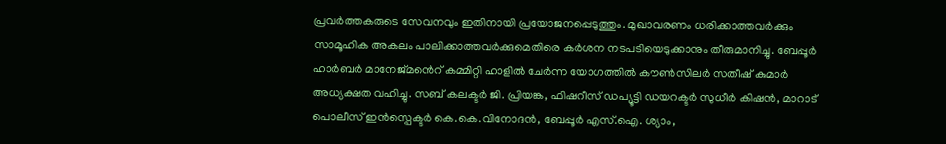പ്രവർത്തകരുടെ സേവനവും ഇതിനായി പ്രയോജനപ്പെടുത്തും. മുഖാവരണം ധരിക്കാത്തവർക്കും സാമൂഹിക അകലം പാലിക്കാത്തവർക്കുമെതിരെ കർശന നടപടിയെടുക്കാനും തീരുമാനിച്ചു. ബേപ്പൂർ ഹാർബർ മാനേജ്മൻെറ് കമ്മിറ്റി ഹാളിൽ ചേർന്ന യോഗത്തിൽ കൗൺസിലർ സതീഷ് കുമാർ അധ്യക്ഷത വഹിച്ചു. സബ് കലക്ടർ ജി. പ്രിയങ്ക, ഫിഷറീസ് ഡപ്യൂട്ടി ഡയറക്ടർ സുധീർ കിഷൻ, മാറാട് പൊലീസ് ഇൻസ്പെക്ടർ കെ.കെ.വിനോദൻ, ബേപ്പൂർ എസ്.ഐ. ശ്യാം,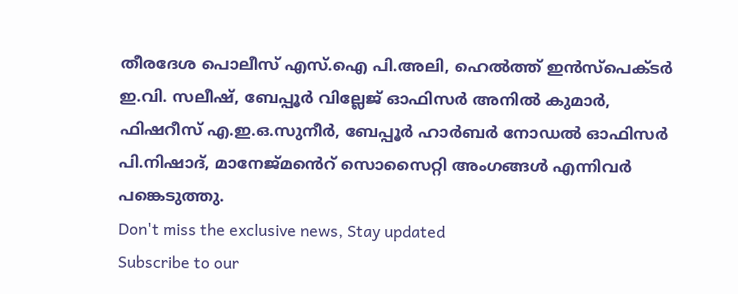തീരദേശ പൊലീസ് എസ്.ഐ പി.അലി, ഹെൽത്ത് ഇൻസ്പെക്ടർ ഇ.വി. സലീഷ്, ബേപ്പൂർ വില്ലേജ് ഓഫിസർ അനിൽ കുമാർ, ഫിഷറീസ് എ.ഇ.ഒ.സുനീർ, ബേപ്പൂർ ഹാർബർ നോഡൽ ഓഫിസർ പി.നിഷാദ്, മാനേജ്മൻെറ് സൊസൈറ്റി അംഗങ്ങൾ എന്നിവർ പങ്കെടുത്തു.
Don't miss the exclusive news, Stay updated
Subscribe to our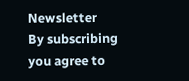Newsletter
By subscribing you agree to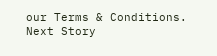our Terms & Conditions.
Next Story